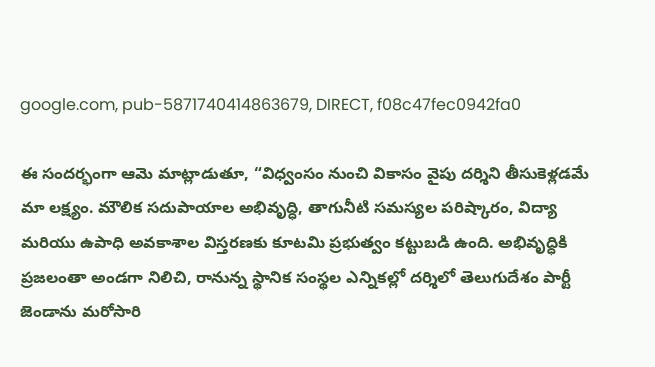google.com, pub-5871740414863679, DIRECT, f08c47fec0942fa0

ఈ సందర్భంగా ఆమె మాట్లాడుతూ, “విధ్వంసం నుంచి వికాసం వైపు దర్శిని తీసుకెళ్లడమే మా లక్ష్యం. మౌలిక సదుపాయాల అభివృద్ధి, తాగునీటి సమస్యల పరిష్కారం, విద్యా మరియు ఉపాధి అవకాశాల విస్తరణకు కూటమి ప్రభుత్వం కట్టుబడి ఉంది. అభివృద్ధికి ప్రజలంతా అండగా నిలిచి, రానున్న స్థానిక సంస్థల ఎన్నికల్లో దర్శిలో తెలుగుదేశం పార్టీ జెండాను మరోసారి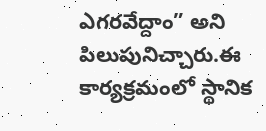ఎగరవేద్దాం” అని పిలుపునిచ్చారు.ఈ కార్యక్రమంలో స్థానిక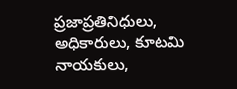ప్రజాప్రతినిధులు, అధికారులు, కూటమి నాయకులు,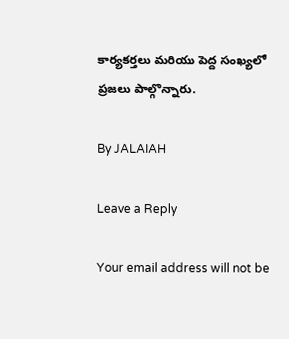కార్యకర్తలు మరియు పెద్ద సంఖ్యలో ప్రజలు పాల్గొన్నారు.

By JALAIAH

Leave a Reply

Your email address will not be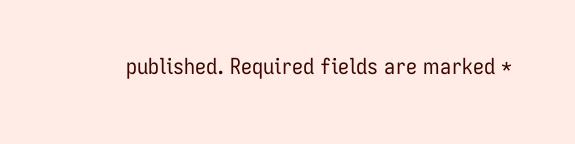published. Required fields are marked *